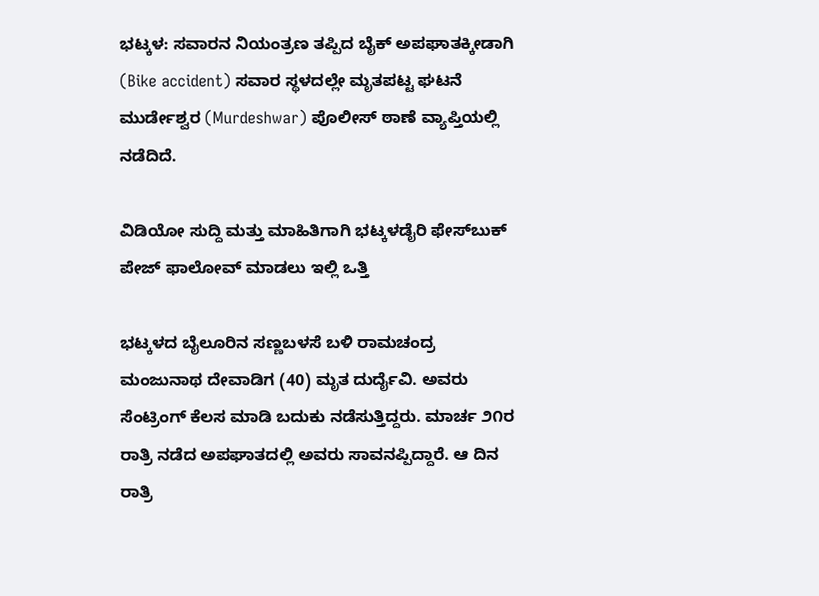ಭಟ್ಕಳ: ಸವಾರನ ನಿಯಂತ್ರಣ ತಪ್ಪಿದ ಬೈಕ್ ಅಪಘಾತಕ್ಕೀಡಾಗಿ (Bike accident) ಸವಾರ ಸ್ಥಳದಲ್ಲೇ ಮೃತಪಟ್ಟ ಘಟನೆ ಮುರ್ಡೇಶ್ವರ (Murdeshwar) ಪೊಲೀಸ್ ಠಾಣೆ ವ್ಯಾಪ್ತಿಯಲ್ಲಿ ನಡೆದಿದೆ.

ವಿಡಿಯೋ ಸುದ್ದಿ ಮತ್ತು ಮಾಹಿತಿಗಾಗಿ ಭಟ್ಕಳಡೈರಿ ಫೇಸ್‌ಬುಕ್‌ ಪೇಜ್ ಫಾಲೋವ್ ಮಾಡಲು ಇಲ್ಲಿ ಒತ್ತಿ

ಭಟ್ಕಳದ ಬೈಲೂರಿನ ಸಣ್ಣಬಳಸೆ ಬಳಿ ರಾಮಚಂದ್ರ ಮಂಜುನಾಥ ದೇವಾಡಿಗ (40) ಮೃತ ದುರ್ದೈವಿ. ಅವರು ಸೆಂಟ್ರಿಂಗ್ ಕೆಲಸ ಮಾಡಿ ಬದುಕು ನಡೆಸುತ್ತಿದ್ದರು. ಮಾರ್ಚ ೨೧ರ ರಾತ್ರಿ ನಡೆದ ಅಪಘಾತದಲ್ಲಿ ಅವರು ಸಾವನಪ್ಪಿದ್ದಾರೆ. ಆ ದಿನ ರಾತ್ರಿ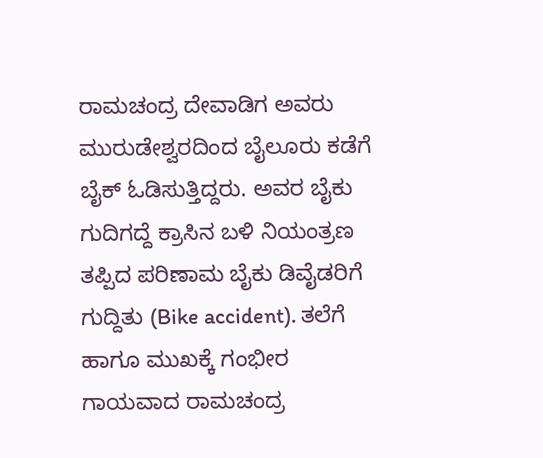ರಾಮಚಂದ್ರ ದೇವಾಡಿಗ ಅವರು ಮುರುಡೇಶ್ವರದಿಂದ ಬೈಲೂರು ಕಡೆಗೆ ಬೈಕ್ ಓಡಿಸುತ್ತಿದ್ದರು. ಅವರ ಬೈಕು ಗುದಿಗದ್ದೆ ಕ್ರಾಸಿನ ಬಳಿ ನಿಯಂತ್ರಣ ತಪ್ಪಿದ ಪರಿಣಾಮ ಬೈಕು ಡಿವೈಡರಿಗೆ ಗುದ್ದಿತು (Bike accident). ತಲೆಗೆ ಹಾಗೂ ಮುಖಕ್ಕೆ ಗಂಭೀರ ಗಾಯವಾದ ರಾಮಚಂದ್ರ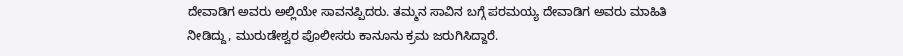ದೇವಾಡಿಗ ಅವರು ಅಲ್ಲಿಯೇ ಸಾವನಪ್ಪಿದರು. ತಮ್ಮನ ಸಾವಿನ ಬಗ್ಗೆ ಪರಮಯ್ಯ ದೇವಾಡಿಗ ಅವರು ಮಾಹಿತಿ ನೀಡಿದ್ದು, ಮುರುಡೇಶ್ವರ ಪೊಲೀಸರು ಕಾನೂನು ಕ್ರಮ ಜರುಗಿಸಿದ್ದಾರೆ.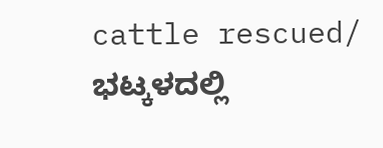cattle rescued/ ಭಟ್ಕಳದಲ್ಲಿ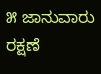೫ ಜಾನುವಾರು ರಕ್ಷಣೆ